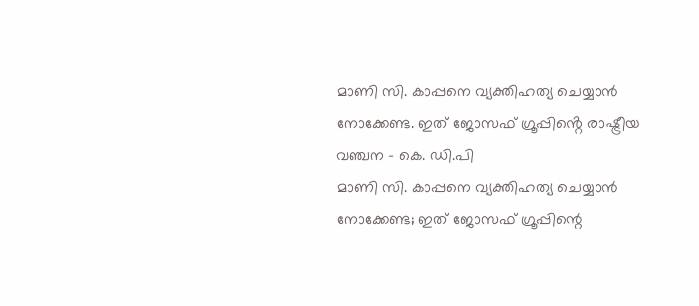മാണി സി. കാപ്പനെ വ്യക്തിഹത്യ ചെയ്യാൻ നോക്കേണ്ട. ഇത് ജോസഫ് ഗ്രൂപ്പിൻ്റെ രാഷ്ട്രീയ വഞ്ചന - കെ. ഡി.പി
മാണി സി. കാപ്പനെ വ്യക്തിഹത്യ ചെയ്യാൻ നോക്കേണ്ട; ഇത് ജോസഫ് ഗ്രൂപ്പിന്റെ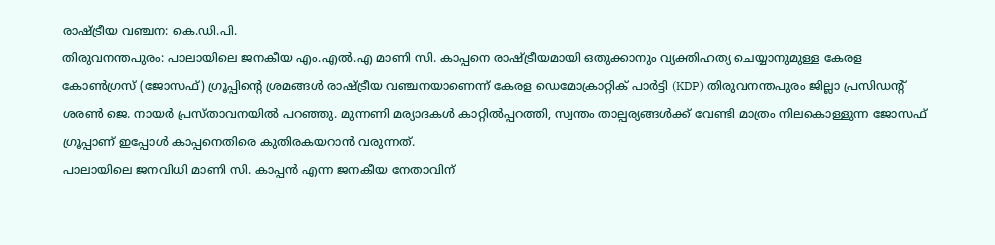രാഷ്ട്രീയ വഞ്ചന: കെ.ഡി.പി.
തിരുവനന്തപുരം: പാലായിലെ ജനകീയ എം.എൽ.എ മാണി സി. കാപ്പനെ രാഷ്ട്രീയമായി ഒതുക്കാനും വ്യക്തിഹത്യ ചെയ്യാനുമുള്ള കേരള കോൺഗ്രസ് (ജോസഫ്) ഗ്രൂപ്പിന്റെ ശ്രമങ്ങൾ രാഷ്ട്രീയ വഞ്ചനയാണെന്ന് കേരള ഡെമോക്രാറ്റിക് പാർട്ടി (KDP) തിരുവനന്തപുരം ജില്ലാ പ്രസിഡന്റ് ശരൺ ജെ. നായർ പ്രസ്താവനയിൽ പറഞ്ഞു. മുന്നണി മര്യാദകൾ കാറ്റിൽപ്പറത്തി, സ്വന്തം താല്പര്യങ്ങൾക്ക് വേണ്ടി മാത്രം നിലകൊള്ളുന്ന ജോസഫ് ഗ്രൂപ്പാണ് ഇപ്പോൾ കാപ്പനെതിരെ കുതിരകയറാൻ വരുന്നത്.
പാലായിലെ ജനവിധി മാണി സി. കാപ്പൻ എന്ന ജനകീയ നേതാവിന്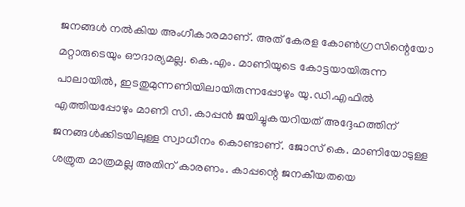ജനങ്ങൾ നൽകിയ അംഗീകാരമാണ്. അത് കേരള കോൺഗ്രസിന്റെയോ മറ്റാരുടെയും ഔദാര്യമല്ല. കെ.എം. മാണിയുടെ കോട്ടയായിരുന്ന പാലായിൽ, ഇടതുമുന്നണിയിലായിരുന്നപ്പോഴും യു.ഡി.എഫിൽ എത്തിയപ്പോഴും മാണി സി. കാപ്പൻ ജയിച്ചുകയറിയത് അദ്ദേഹത്തിന് ജനങ്ങൾക്കിടയിലുള്ള സ്വാധീനം കൊണ്ടാണ്. ജോസ് കെ. മാണിയോടുള്ള ശത്രുത മാത്രമല്ല അതിന് കാരണം. കാപ്പന്റെ ജനകീയതയെ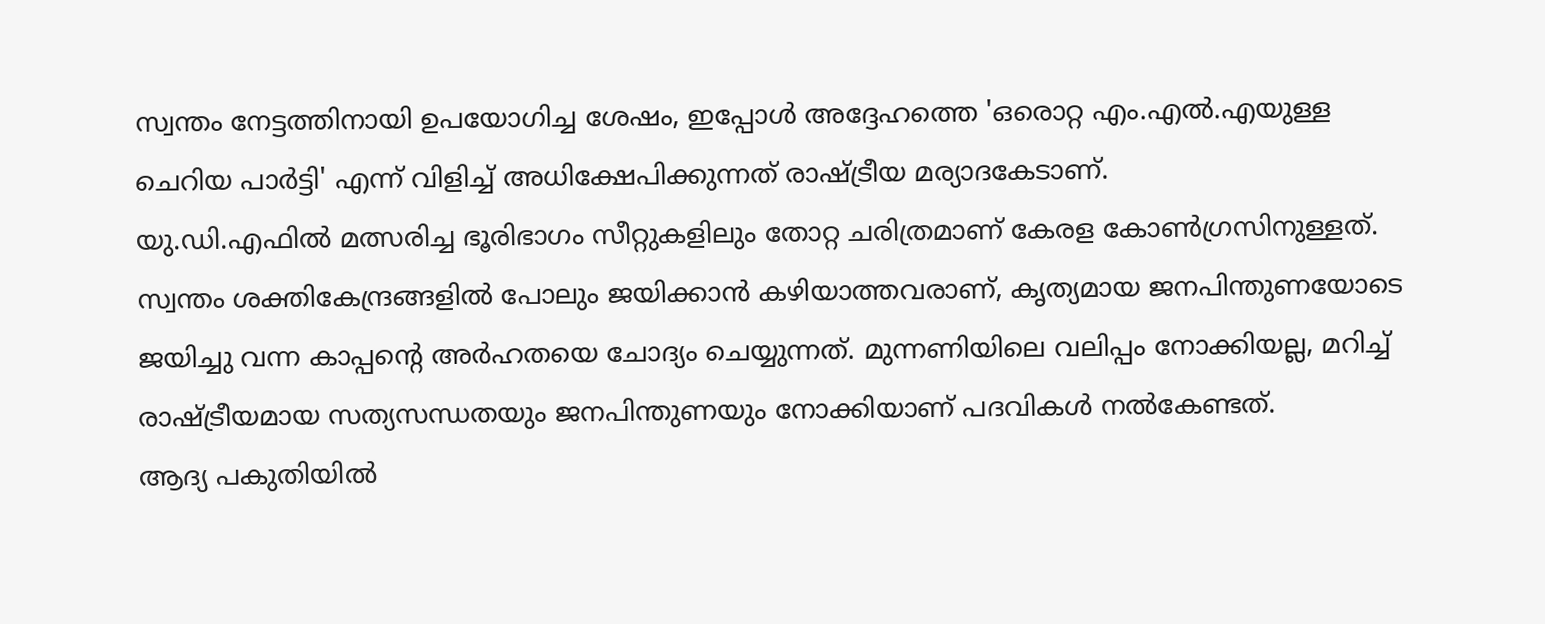സ്വന്തം നേട്ടത്തിനായി ഉപയോഗിച്ച ശേഷം, ഇപ്പോൾ അദ്ദേഹത്തെ 'ഒരൊറ്റ എം.എൽ.എയുള്ള ചെറിയ പാർട്ടി' എന്ന് വിളിച്ച് അധിക്ഷേപിക്കുന്നത് രാഷ്ട്രീയ മര്യാദകേടാണ്.
യു.ഡി.എഫിൽ മത്സരിച്ച ഭൂരിഭാഗം സീറ്റുകളിലും തോറ്റ ചരിത്രമാണ് കേരള കോൺഗ്രസിനുള്ളത്. സ്വന്തം ശക്തികേന്ദ്രങ്ങളിൽ പോലും ജയിക്കാൻ കഴിയാത്തവരാണ്, കൃത്യമായ ജനപിന്തുണയോടെ ജയിച്ചു വന്ന കാപ്പന്റെ അർഹതയെ ചോദ്യം ചെയ്യുന്നത്. മുന്നണിയിലെ വലിപ്പം നോക്കിയല്ല, മറിച്ച് രാഷ്ട്രീയമായ സത്യസന്ധതയും ജനപിന്തുണയും നോക്കിയാണ് പദവികൾ നൽകേണ്ടത്.
ആദ്യ പകുതിയിൽ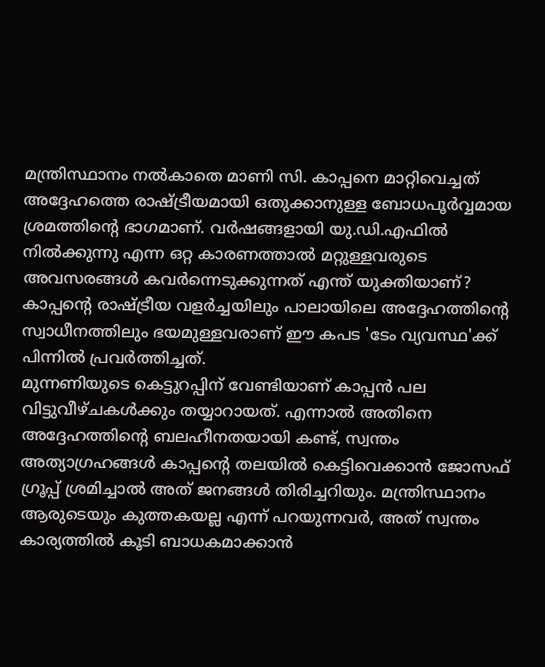മന്ത്രിസ്ഥാനം നൽകാതെ മാണി സി. കാപ്പനെ മാറ്റിവെച്ചത് അദ്ദേഹത്തെ രാഷ്ട്രീയമായി ഒതുക്കാനുള്ള ബോധപൂർവ്വമായ ശ്രമത്തിന്റെ ഭാഗമാണ്. വർഷങ്ങളായി യു.ഡി.എഫിൽ നിൽക്കുന്നു എന്ന ഒറ്റ കാരണത്താൽ മറ്റുള്ളവരുടെ അവസരങ്ങൾ കവർന്നെടുക്കുന്നത് എന്ത് യുക്തിയാണ്? കാപ്പന്റെ രാഷ്ട്രീയ വളർച്ചയിലും പാലായിലെ അദ്ദേഹത്തിന്റെ സ്വാധീനത്തിലും ഭയമുള്ളവരാണ് ഈ കപട 'ടേം വ്യവസ്ഥ'ക്ക് പിന്നിൽ പ്രവർത്തിച്ചത്.
മുന്നണിയുടെ കെട്ടുറപ്പിന് വേണ്ടിയാണ് കാപ്പൻ പല വിട്ടുവീഴ്ചകൾക്കും തയ്യാറായത്. എന്നാൽ അതിനെ അദ്ദേഹത്തിന്റെ ബലഹീനതയായി കണ്ട്, സ്വന്തം അത്യാഗ്രഹങ്ങൾ കാപ്പന്റെ തലയിൽ കെട്ടിവെക്കാൻ ജോസഫ് ഗ്രൂപ്പ് ശ്രമിച്ചാൽ അത് ജനങ്ങൾ തിരിച്ചറിയും. മന്ത്രിസ്ഥാനം ആരുടെയും കുത്തകയല്ല എന്ന് പറയുന്നവർ, അത് സ്വന്തം കാര്യത്തിൽ കൂടി ബാധകമാക്കാൻ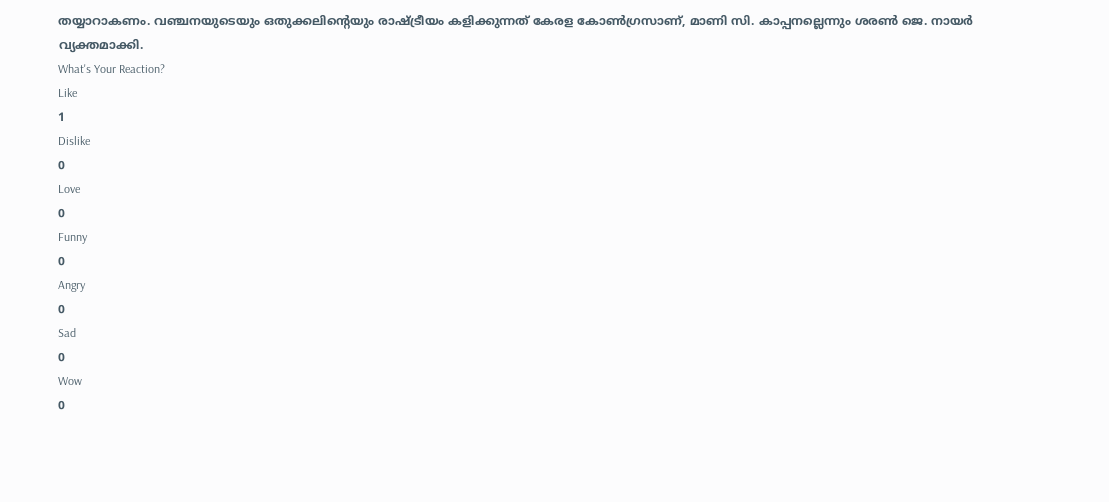തയ്യാറാകണം. വഞ്ചനയുടെയും ഒതുക്കലിന്റെയും രാഷ്ട്രീയം കളിക്കുന്നത് കേരള കോൺഗ്രസാണ്, മാണി സി. കാപ്പനല്ലെന്നും ശരൺ ജെ. നായർ വ്യക്തമാക്കി.
What's Your Reaction?
Like
1
Dislike
0
Love
0
Funny
0
Angry
0
Sad
0
Wow
0